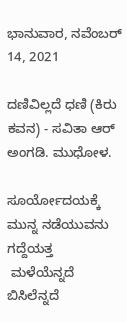ಭಾನುವಾರ, ನವೆಂಬರ್ 14, 2021

ದಣಿವಿಲ್ಲದೆ ಧಣಿ (ಕಿರು ಕವನ) - ಸವಿತಾ ಆರ್ ಅಂಗಡಿ. ಮುಧೋಳ.

ಸೂರ್ಯೋದಯಕ್ಕೆ ಮುನ್ನ ನಡೆಯುವನು ಗದ್ದೆಯತ್ತ
 ಮಳೆಯೆನ್ನದೆ ಬಿಸಿಲೆನ್ನದೆ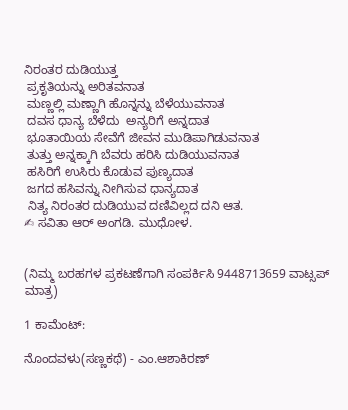ನಿರಂತರ ದುಡಿಯುತ್ತ
 ಪ್ರಕೃತಿಯನ್ನು ಅರಿತವನಾತ
 ಮಣ್ಣಲ್ಲಿ ಮಣ್ಣಾಗಿ ಹೊನ್ನನ್ನು ಬೆಳೆಯುವನಾತ
 ದವಸ ಧಾನ್ಯ ಬೆಳೆದು  ಅನ್ಯರಿಗೆ ಅನ್ನದಾತ
 ಭೂತಾಯಿಯ ಸೇವೆಗೆ ಜೀವನ ಮುಡಿಪಾಗಿಡುವನಾತ
 ತುತ್ತು ಅನ್ನಕ್ಕಾಗಿ ಬೆವರು ಹರಿಸಿ ದುಡಿಯುವನಾತ
 ಹಸಿರಿಗೆ ಉಸಿರು ಕೊಡುವ ಪುಣ್ಯದಾತ
 ಜಗದ ಹಸಿವನ್ನು ನೀಗಿಸುವ ಧಾನ್ಯದಾತ
 ನಿತ್ಯ ನಿರಂತರ ದುಡಿಯುವ ದಣಿವಿಲ್ಲದ ದನಿ ಆತ.
✍ ಸವಿತಾ ಆರ್ ಅಂಗಡಿ. ಮುಧೋಳ.


(ನಿಮ್ಮ ಬರಹಗಳ ಪ್ರಕಟಣೆಗಾಗಿ ಸಂಪರ್ಕಿಸಿ 9448713659 ವಾಟ್ಸಪ್ ಮಾತ್ರ)

1 ಕಾಮೆಂಟ್‌:

ನೊಂದವಳು(ಸಣ್ಣಕಥೆ) - ಎಂ.ಆಶಾಕಿರಣ್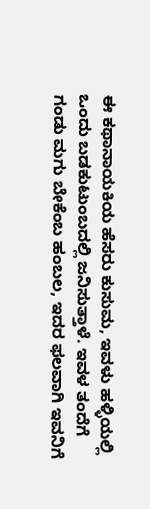ಈ ಕಥಾನಾಯಕಿಯ ಹೆಸರು ಕುಸುಮ, ಇವಳು ಹಳ್ಳಿಯಲ್ಲಿ ಒಂದು ಬಡಕುಟುಂಬದಲ್ಲಿ ಜನಿಸುತ್ತಾಳೆ. ಇವಳ ತಂದೆಗೆ  ಗಂಡು ಮಗು ಬೇಕೆಂಬ ಹಂಬಲ, ಇದರ ಫಲವಾಗಿ ಇವನಿಗೆ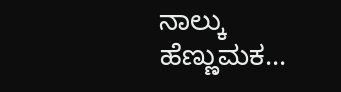ನಾಲ್ಕು ಹೆಣ್ಣುಮಕ...